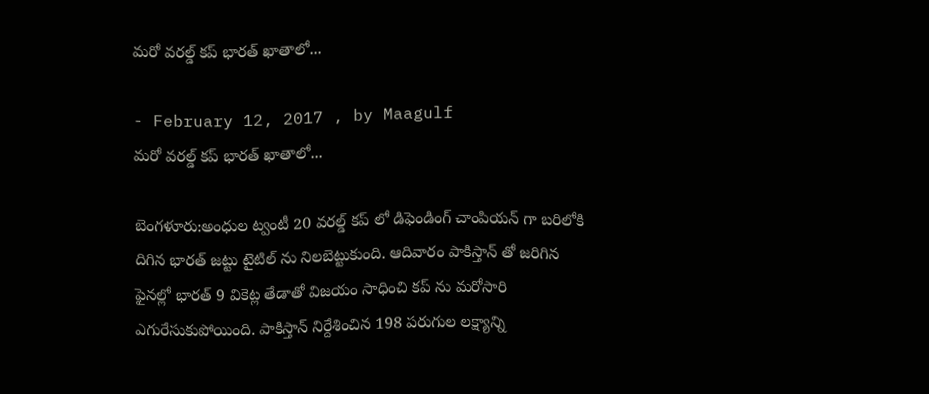మరో వరల్డ్ కప్ భారత్ ఖాతాలో...

- February 12, 2017 , by Maagulf
మరో వరల్డ్ కప్ భారత్ ఖాతాలో...

బెంగళూరు:అంధుల ట్వంటీ 20 వరల్డ్ కప్ లో డిఫెండింగ్ చాంపియన్ గా బరిలోకి దిగిన భారత్ జట్టు టైటిల్ ను నిలబెట్టుకుంది. ఆదివారం పాకిస్తాన్ తో జరిగిన ఫైనల్లో భారత్ 9 వికెట్ల తేడాతో విజయం సాధించి కప్ ను మరోసారి ఎగురేసుకుపోయింది. పాకిస్తాన్ నిర్దేశించిన 198 పరుగుల లక్ష్యాన్ని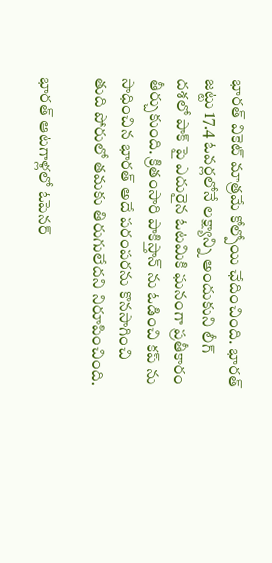భారత్ వికెట్ మాత్రమే కోల్పోయి ఛేదించింది. భారత్ జట్టు 17.4 ఓవర్లలోనే లక్ష్యాన్ని అందుకుని లీగ్ దశలో పాక్ పై ఎదురైన ఓటమికి ఘనంగా ప్రతీకారం తీర్చుకుంది. క్రితంసారి పాకిస్తాన్ ను ఓడించి కప్ ను సాధించిన భారత్ అదే పరంపరను కొనసాగించి తుది పోరులో తమకు తిరుగులేదని నిరూపించింది.

భారత్ ఆటగాళ్లలో ఓపెనర్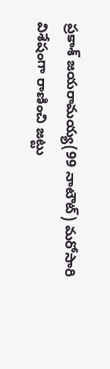ప్రకాశ్ జయరామయ్య(99 నాటౌట్) మరోసారి విశేషంగా రాణించి జట్టు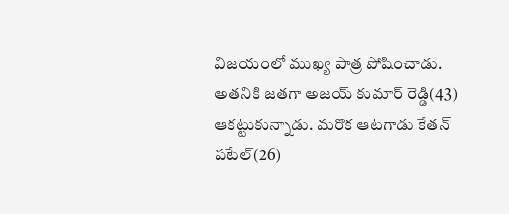విజయంలో ముఖ్య పాత్ర పోషించాడు.
అతనికి జతగా అజయ్ కుమార్ రెడ్డి(43) ఆకట్టుకున్నాడు. మరొక ఆటగాడు కేతన్ పటేల్(26)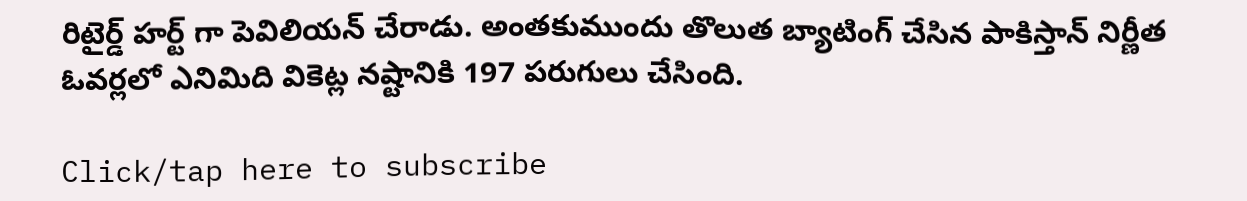రిటైర్డ్ హర్ట్ గా పెవిలియన్ చేరాడు. అంతకుముందు తొలుత బ్యాటింగ్ చేసిన పాకిస్తాన్ నిర్ణీత ఓవర్లలో ఎనిమిది వికెట్ల నష్టానికి 197 పరుగులు చేసింది.

Click/tap here to subscribe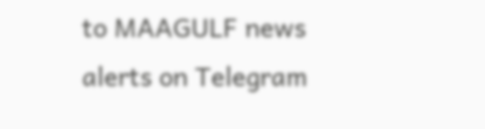to MAAGULF news alerts on Telegram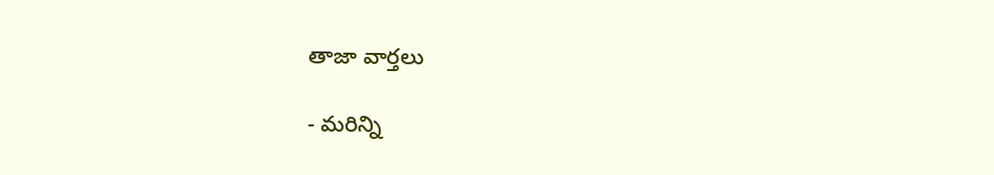తాజా వార్తలు

- మరిన్ని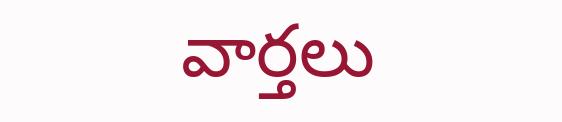వార్తలు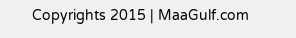Copyrights 2015 | MaaGulf.com